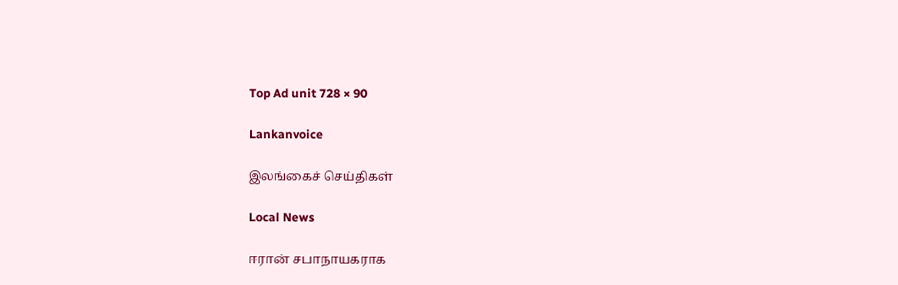Top Ad unit 728 × 90

Lankanvoice

இலங்கைச் செய்திகள்

Local News

ஈரான் சபாநாயகராக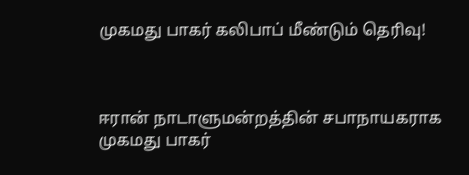முகமது பாகர் கலிபாப் மீண்டும் தெரிவு!



ஈரான் நாடாளுமன்றத்தின் சபாநாயகராக முகமது பாகர்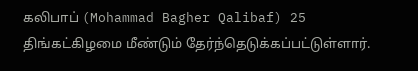கலிபாப் (Mohammad Bagher Qalibaf) 25 திங்கட்கிழமை மீண்டும் தேர்ந்தெடுக்கப்பட்டுள்ளார்.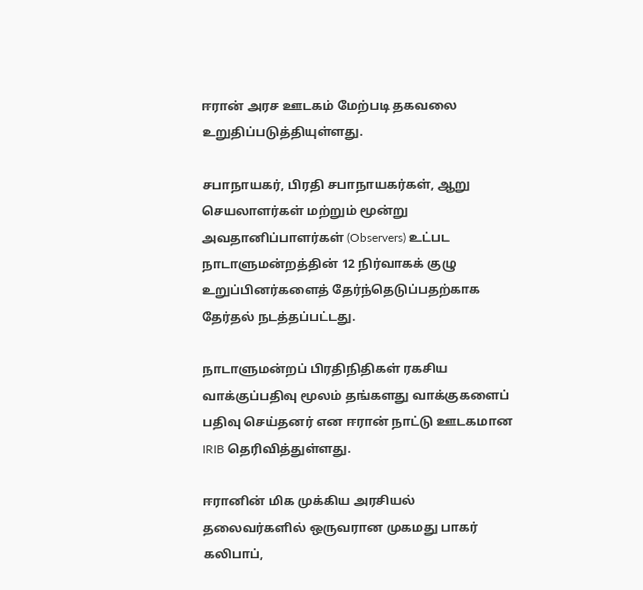ஈரான் அரச ஊடகம் மேற்படி தகவலை உறுதிப்படுத்தியுள்ளது.

சபாநாயகர், பிரதி சபாநாயகர்கள், ஆறு செயலாளர்கள் மற்றும் மூன்று அவதானிப்பாளர்கள் (Observers) உட்பட நாடாளுமன்றத்தின் 12 நிர்வாகக் குழு உறுப்பினர்களைத் தேர்ந்தெடுப்பதற்காக தேர்தல் நடத்தப்பட்டது.

நாடாளுமன்றப் பிரதிநிதிகள் ரகசிய வாக்குப்பதிவு மூலம் தங்களது வாக்குகளைப் பதிவு செய்தனர் என ஈரான் நாட்டு ஊடகமான IRIB தெரிவித்துள்ளது.

ஈரானின் மிக முக்கிய அரசியல் தலைவர்களில் ஒருவரான முகமது பாகர் கலிபாப்,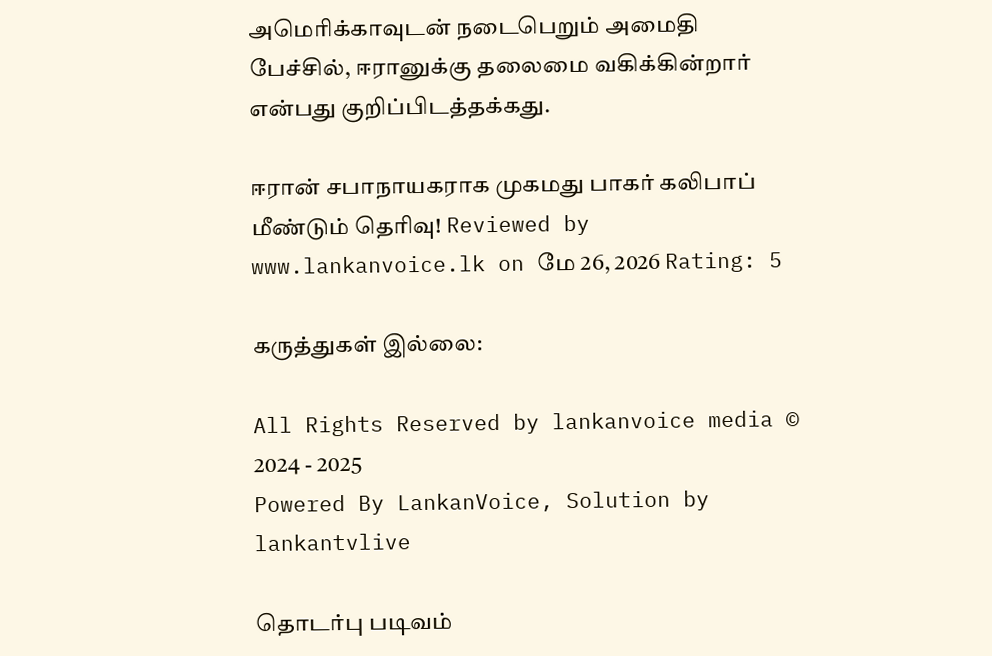அமெரிக்காவுடன் நடைபெறும் அமைதி பேச்சில், ஈரானுக்கு தலைமை வகிக்கின்றார் என்பது குறிப்பிடத்தக்கது.

ஈரான் சபாநாயகராக முகமது பாகர் கலிபாப் மீண்டும் தெரிவு! Reviewed by www.lankanvoice.lk on மே 26, 2026 Rating: 5

கருத்துகள் இல்லை:

All Rights Reserved by lankanvoice media © 2024 - 2025
Powered By LankanVoice, Solution by lankantvlive

தொடர்பு படிவம்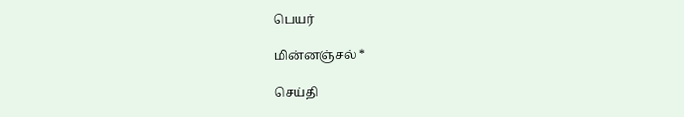பெயர்

மின்னஞ்சல் *

செய்தி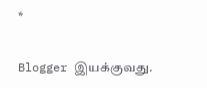*

Blogger இயக்குவது.